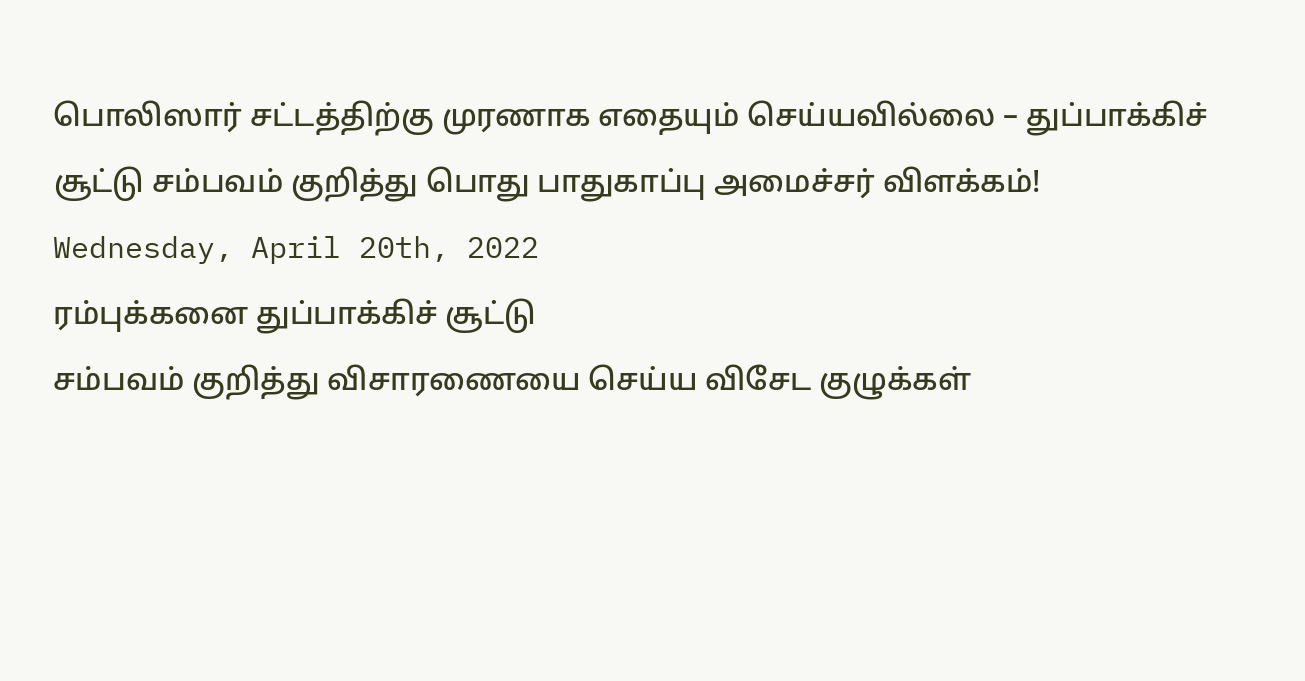பொலிஸார் சட்டத்திற்கு முரணாக எதையும் செய்யவில்லை – துப்பாக்கிச் சூட்டு சம்பவம் குறித்து பொது பாதுகாப்பு அமைச்சர் விளக்கம்!
Wednesday, April 20th, 2022
ரம்புக்கனை துப்பாக்கிச் சூட்டு
சம்பவம் குறித்து விசாரணையை செய்ய விசேட குழுக்கள்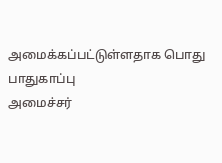அமைக்கப்பட்டுள்ளதாக பொது பாதுகாப்பு
அமைச்சர்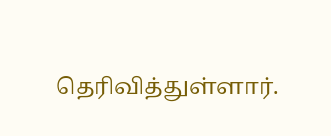தெரிவித்துள்ளார்.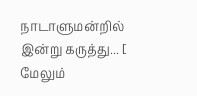நாடாளுமன்றில் இன்று கருத்து... [ மேலும்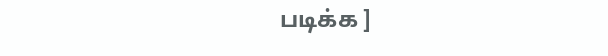படிக்க ]